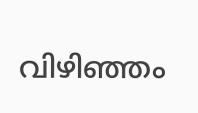വിഴിഞ്ഞം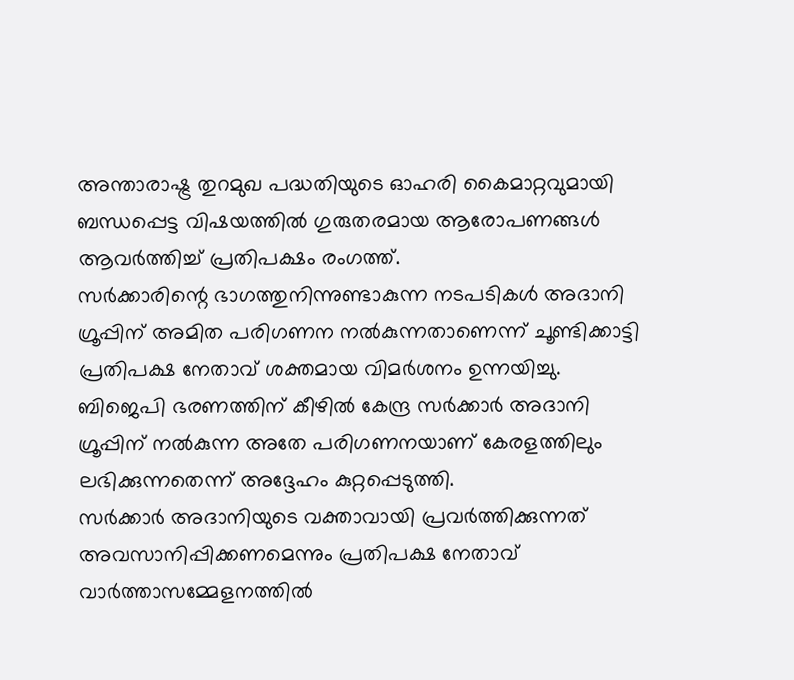അന്താരാഷ്ട്ര തുറമുഖ പദ്ധതിയുടെ ഓഹരി കൈമാറ്റവുമായി ബന്ധപ്പെട്ട വിഷയത്തിൽ ഗുരുതരമായ ആരോപണങ്ങൾ ആവർത്തിച്ച് പ്രതിപക്ഷം രംഗത്ത്.
സർക്കാരിന്റെ ഭാഗത്തുനിന്നുണ്ടാകുന്ന നടപടികൾ അദാനി ഗ്രൂപ്പിന് അമിത പരിഗണന നൽകുന്നതാണെന്ന് ചൂണ്ടിക്കാട്ടി പ്രതിപക്ഷ നേതാവ് ശക്തമായ വിമർശനം ഉന്നയിച്ചു. ബിജെപി ഭരണത്തിന് കീഴിൽ കേന്ദ്ര സർക്കാർ അദാനി ഗ്രൂപ്പിന് നൽകുന്ന അതേ പരിഗണനയാണ് കേരളത്തിലും ലഭിക്കുന്നതെന്ന് അദ്ദേഹം കുറ്റപ്പെടുത്തി.
സർക്കാർ അദാനിയുടെ വക്താവായി പ്രവർത്തിക്കുന്നത് അവസാനിപ്പിക്കണമെന്നും പ്രതിപക്ഷ നേതാവ് വാർത്താസമ്മേളനത്തിൽ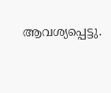ആവശ്യപ്പെട്ടു.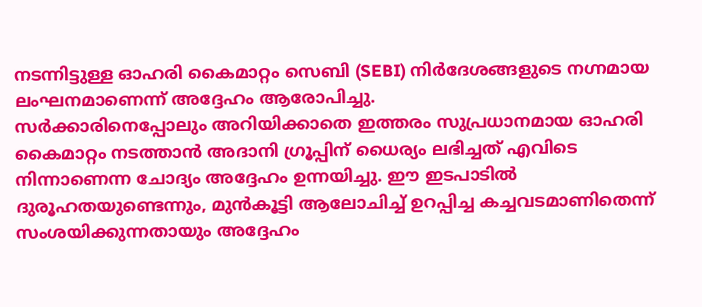നടന്നിട്ടുള്ള ഓഹരി കൈമാറ്റം സെബി (SEBI) നിർദേശങ്ങളുടെ നഗ്നമായ ലംഘനമാണെന്ന് അദ്ദേഹം ആരോപിച്ചു.
സർക്കാരിനെപ്പോലും അറിയിക്കാതെ ഇത്തരം സുപ്രധാനമായ ഓഹരി കൈമാറ്റം നടത്താൻ അദാനി ഗ്രൂപ്പിന് ധൈര്യം ലഭിച്ചത് എവിടെ നിന്നാണെന്ന ചോദ്യം അദ്ദേഹം ഉന്നയിച്ചു. ഈ ഇടപാടിൽ ദുരൂഹതയുണ്ടെന്നും, മുൻകൂട്ടി ആലോചിച്ച് ഉറപ്പിച്ച കച്ചവടമാണിതെന്ന് സംശയിക്കുന്നതായും അദ്ദേഹം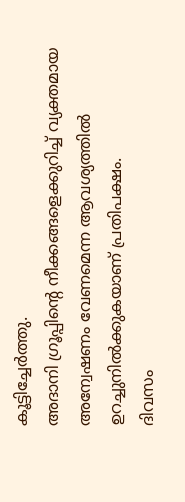കൂട്ടിച്ചേർത്തു.
അദാനി ഗ്രൂപ്പിന്റെ നീക്കങ്ങളെക്കുറിച്ച് വ്യക്തമായ അന്വേഷണം വേണമെന്ന ആവശ്യത്തിൽ ഉറച്ചുനിൽക്കുകയാണ് പ്രതിപക്ഷം.
ദിവസം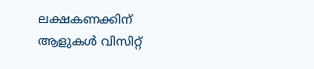ലക്ഷകണക്കിന് ആളുകൾ വിസിറ്റ്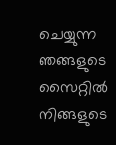ചെയ്യുന്ന ഞങ്ങളുടെ സൈറ്റിൽ നിങ്ങളുടെ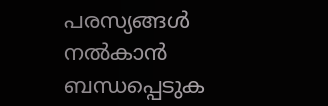പരസ്യങ്ങൾ നൽകാൻ ബന്ധപ്പെടുക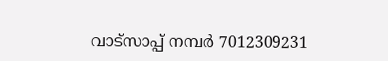വാട്സാപ്പ് നമ്പർ 7012309231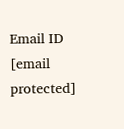Email ID [email protected]